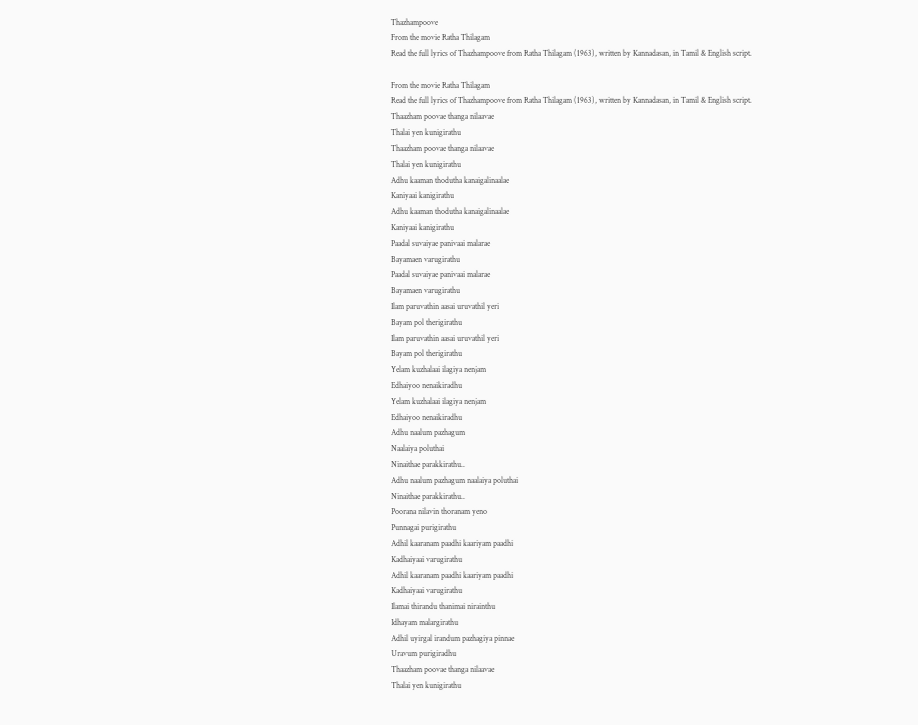Thazhampoove
From the movie Ratha Thilagam
Read the full lyrics of Thazhampoove from Ratha Thilagam (1963), written by Kannadasan, in Tamil & English script.

From the movie Ratha Thilagam
Read the full lyrics of Thazhampoove from Ratha Thilagam (1963), written by Kannadasan, in Tamil & English script.
Thaazham poovae thanga nilaavae
Thalai yen kunigirathu
Thaazham poovae thanga nilaavae
Thalai yen kunigirathu
Adhu kaaman thodutha kanaigalinaalae
Kaniyaai kanigirathu
Adhu kaaman thodutha kanaigalinaalae
Kaniyaai kanigirathu
Paadal suvaiyae panivaai malarae
Bayamaen varugirathu
Paadal suvaiyae panivaai malarae
Bayamaen varugirathu
Ilam paruvathin aasai uruvathil yeri
Bayam pol therigirathu
Ilam paruvathin aasai uruvathil yeri
Bayam pol therigirathu
Yelam kuzhalaai ilagiya nenjam
Edhaiyoo nenaikiradhu
Yelam kuzhalaai ilagiya nenjam
Edhaiyoo nenaikiradhu
Adhu naalum pazhagum
Naalaiya poluthai
Ninaithae parakkirathu..
Adhu naalum pazhagum naalaiya poluthai
Ninaithae parakkirathu..
Poorana nilavin thoranam yeno
Punnagai purigirathu
Adhil kaaranam paadhi kaariyam paadhi
Kadhaiyaai varugirathu
Adhil kaaranam paadhi kaariyam paadhi
Kadhaiyaai varugirathu
Ilamai thirandu thanimai nirainthu
Idhayam malargirathu
Adhil uyirgal irandum pazhagiya pinnae
Uravum purigiradhu
Thaazham poovae thanga nilaavae
Thalai yen kunigirathu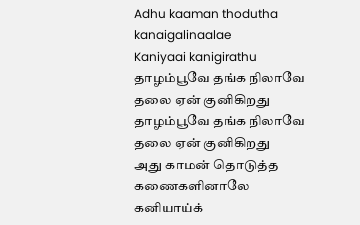Adhu kaaman thodutha kanaigalinaalae
Kaniyaai kanigirathu
தாழம்பூவே தங்க நிலாவே
தலை ஏன் குனிகிறது
தாழம்பூவே தங்க நிலாவே
தலை ஏன் குனிகிறது
அது காமன் தொடுத்த கணைகளினாலே
கனியாய்க்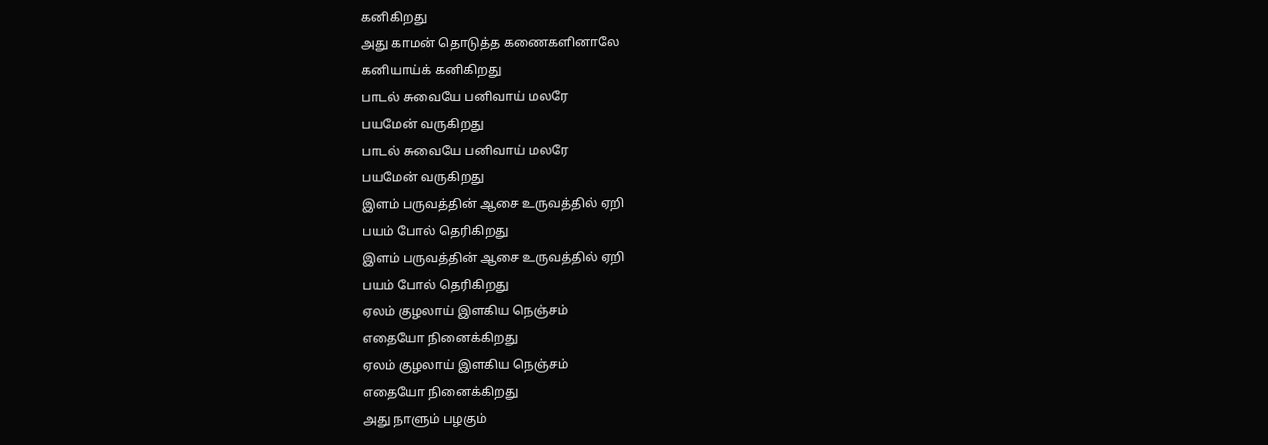கனிகிறது
அது காமன் தொடுத்த கணைகளினாலே
கனியாய்க் கனிகிறது
பாடல் சுவையே பனிவாய் மலரே
பயமேன் வருகிறது
பாடல் சுவையே பனிவாய் மலரே
பயமேன் வருகிறது
இளம் பருவத்தின் ஆசை உருவத்தில் ஏறி
பயம் போல் தெரிகிறது
இளம் பருவத்தின் ஆசை உருவத்தில் ஏறி
பயம் போல் தெரிகிறது
ஏலம் குழலாய் இளகிய நெஞ்சம்
எதையோ நினைக்கிறது
ஏலம் குழலாய் இளகிய நெஞ்சம்
எதையோ நினைக்கிறது
அது நாளும் பழகும்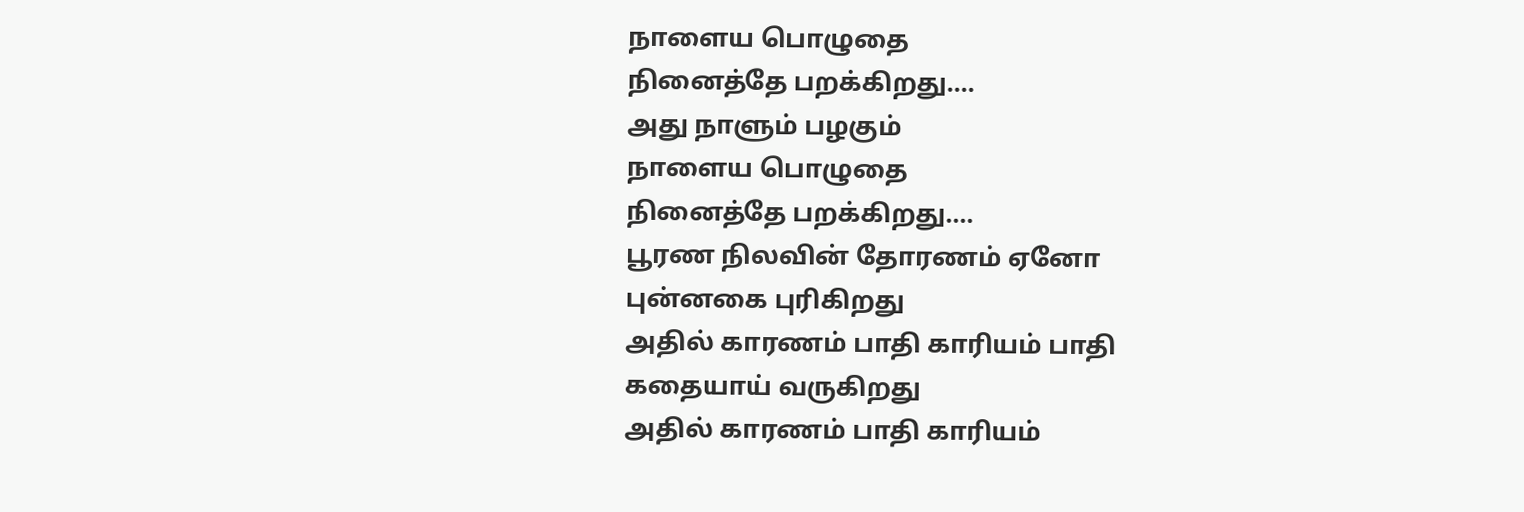நாளைய பொழுதை
நினைத்தே பறக்கிறது....
அது நாளும் பழகும்
நாளைய பொழுதை
நினைத்தே பறக்கிறது....
பூரண நிலவின் தோரணம் ஏனோ
புன்னகை புரிகிறது
அதில் காரணம் பாதி காரியம் பாதி
கதையாய் வருகிறது
அதில் காரணம் பாதி காரியம்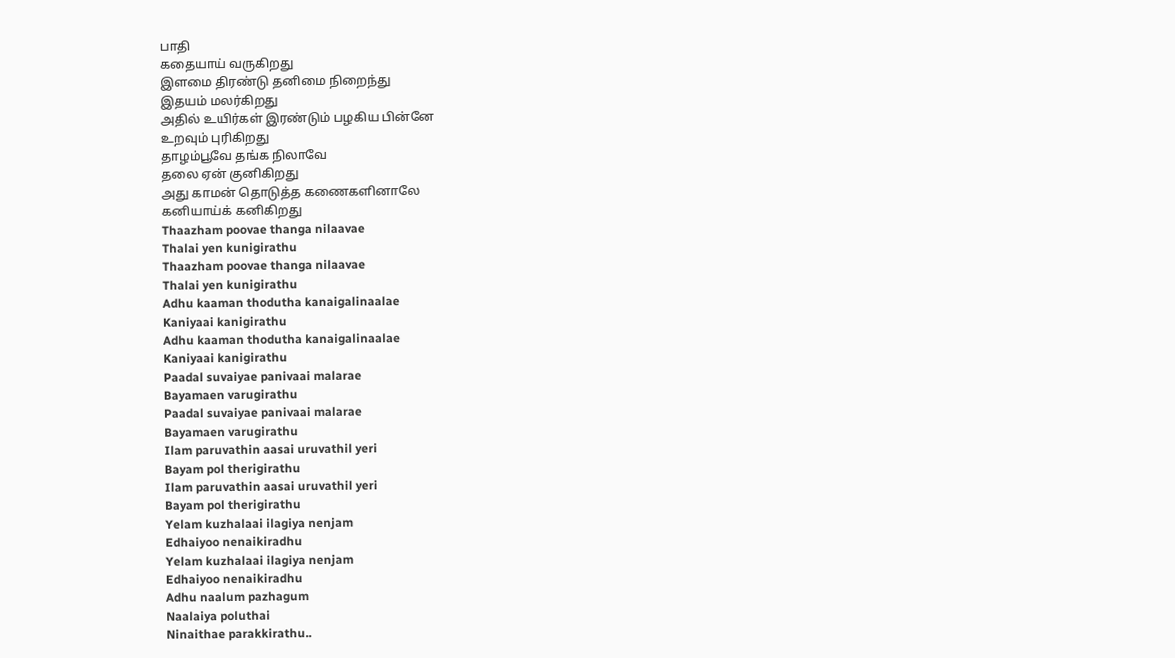பாதி
கதையாய் வருகிறது
இளமை திரண்டு தனிமை நிறைந்து
இதயம் மலர்கிறது
அதில் உயிர்கள் இரண்டும் பழகிய பின்னே
உறவும் புரிகிறது
தாழம்பூவே தங்க நிலாவே
தலை ஏன் குனிகிறது
அது காமன் தொடுத்த கணைகளினாலே
கனியாய்க் கனிகிறது
Thaazham poovae thanga nilaavae
Thalai yen kunigirathu
Thaazham poovae thanga nilaavae
Thalai yen kunigirathu
Adhu kaaman thodutha kanaigalinaalae
Kaniyaai kanigirathu
Adhu kaaman thodutha kanaigalinaalae
Kaniyaai kanigirathu
Paadal suvaiyae panivaai malarae
Bayamaen varugirathu
Paadal suvaiyae panivaai malarae
Bayamaen varugirathu
Ilam paruvathin aasai uruvathil yeri
Bayam pol therigirathu
Ilam paruvathin aasai uruvathil yeri
Bayam pol therigirathu
Yelam kuzhalaai ilagiya nenjam
Edhaiyoo nenaikiradhu
Yelam kuzhalaai ilagiya nenjam
Edhaiyoo nenaikiradhu
Adhu naalum pazhagum
Naalaiya poluthai
Ninaithae parakkirathu..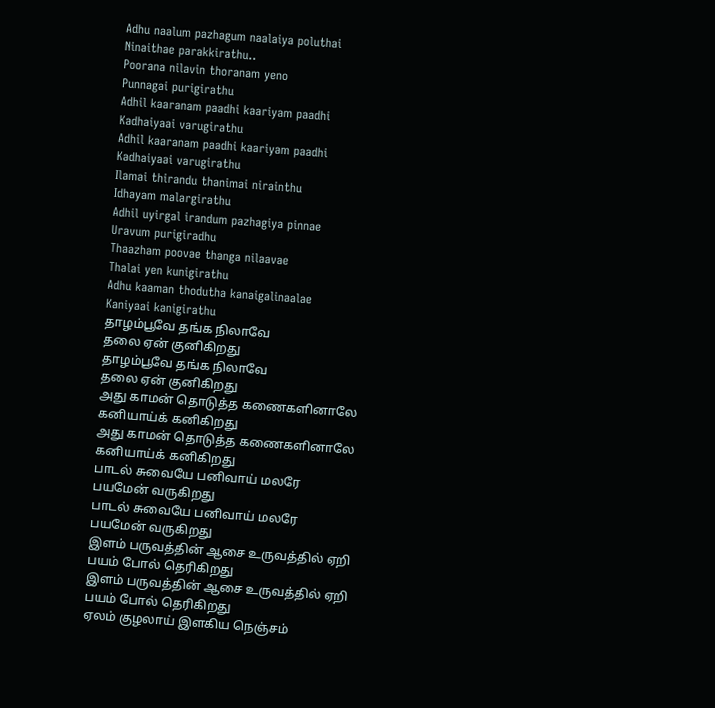Adhu naalum pazhagum naalaiya poluthai
Ninaithae parakkirathu..
Poorana nilavin thoranam yeno
Punnagai purigirathu
Adhil kaaranam paadhi kaariyam paadhi
Kadhaiyaai varugirathu
Adhil kaaranam paadhi kaariyam paadhi
Kadhaiyaai varugirathu
Ilamai thirandu thanimai nirainthu
Idhayam malargirathu
Adhil uyirgal irandum pazhagiya pinnae
Uravum purigiradhu
Thaazham poovae thanga nilaavae
Thalai yen kunigirathu
Adhu kaaman thodutha kanaigalinaalae
Kaniyaai kanigirathu
தாழம்பூவே தங்க நிலாவே
தலை ஏன் குனிகிறது
தாழம்பூவே தங்க நிலாவே
தலை ஏன் குனிகிறது
அது காமன் தொடுத்த கணைகளினாலே
கனியாய்க் கனிகிறது
அது காமன் தொடுத்த கணைகளினாலே
கனியாய்க் கனிகிறது
பாடல் சுவையே பனிவாய் மலரே
பயமேன் வருகிறது
பாடல் சுவையே பனிவாய் மலரே
பயமேன் வருகிறது
இளம் பருவத்தின் ஆசை உருவத்தில் ஏறி
பயம் போல் தெரிகிறது
இளம் பருவத்தின் ஆசை உருவத்தில் ஏறி
பயம் போல் தெரிகிறது
ஏலம் குழலாய் இளகிய நெஞ்சம்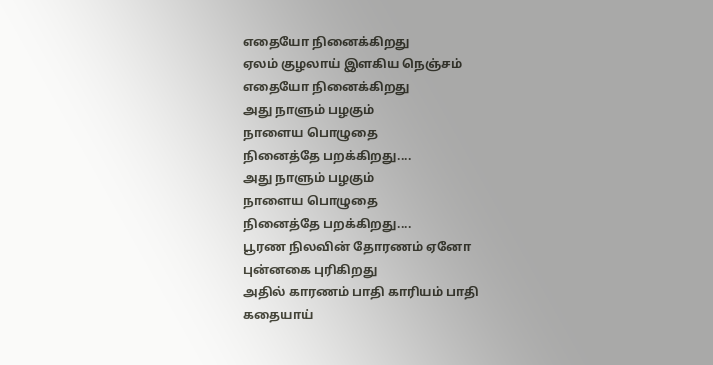எதையோ நினைக்கிறது
ஏலம் குழலாய் இளகிய நெஞ்சம்
எதையோ நினைக்கிறது
அது நாளும் பழகும்
நாளைய பொழுதை
நினைத்தே பறக்கிறது....
அது நாளும் பழகும்
நாளைய பொழுதை
நினைத்தே பறக்கிறது....
பூரண நிலவின் தோரணம் ஏனோ
புன்னகை புரிகிறது
அதில் காரணம் பாதி காரியம் பாதி
கதையாய்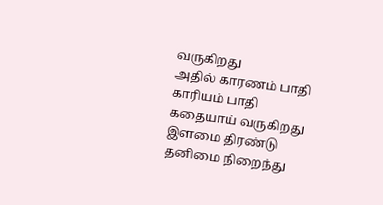வருகிறது
அதில் காரணம் பாதி காரியம் பாதி
கதையாய் வருகிறது
இளமை திரண்டு தனிமை நிறைந்து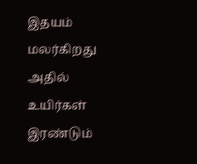இதயம் மலர்கிறது
அதில் உயிர்கள் இரண்டும்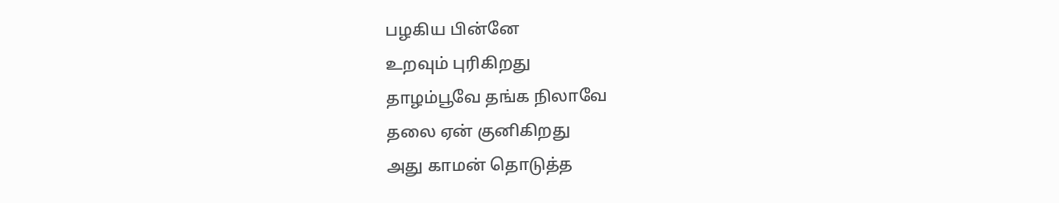பழகிய பின்னே
உறவும் புரிகிறது
தாழம்பூவே தங்க நிலாவே
தலை ஏன் குனிகிறது
அது காமன் தொடுத்த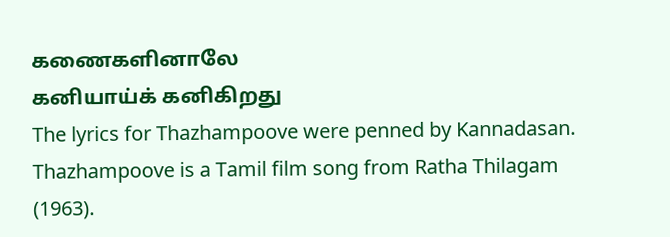கணைகளினாலே
கனியாய்க் கனிகிறது
The lyrics for Thazhampoove were penned by Kannadasan.
Thazhampoove is a Tamil film song from Ratha Thilagam (1963).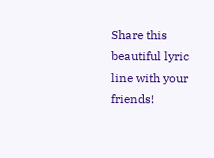Share this beautiful lyric line with your friends!